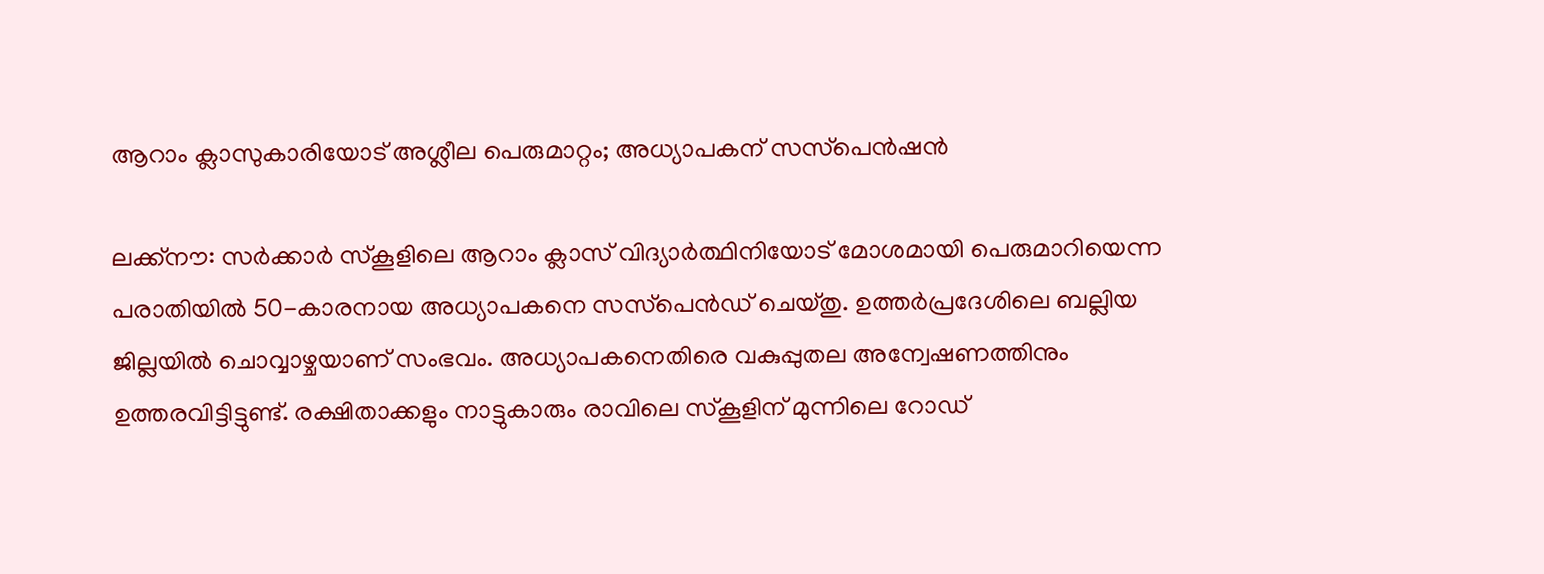ആറാം ക്ലാസുകാരിയോട് അശ്ലീല പെരുമാറ്റം; അധ്യാപകന് സസ്‌പെൻഷൻ

ലക്ക്നൗ: സർക്കാർ സ്‌കൂളിലെ ആറാം ക്ലാസ് വിദ്യാർത്ഥിനിയോട് മോശമായി പെരുമാറിയെന്ന പരാതിയിൽ 50-കാരനായ അധ്യാപകനെ സസ്‌പെൻഡ് ചെയ്തു. ഉത്തർപ്രദേശിലെ ബല്ലിയ ജില്ലയിൽ ചൊവ്വാഴ്ചയാണ് സംഭവം. അധ്യാപകനെതിരെ വകുപ്പുതല അന്വേഷണത്തിനും ഉത്തരവിട്ടിട്ടുണ്ട്. രക്ഷിതാക്കളും നാട്ടുകാരും രാവിലെ സ്‌കൂളിന് മുന്നിലെ റോഡ്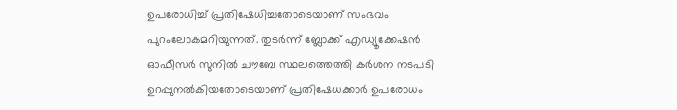ഉപരോധിച്ച് പ്രതിഷേധിച്ചതോടെയാണ് സംഭവം പുറംലോകമറിയുന്നത്. തുടര്‍ന്ന് ബ്ലോക്ക് എഡ്യൂക്കേഷൻ ഓഫീസർ സുനിൽ ചൗബേ സ്ഥലത്തെത്തി കർശന നടപടി ഉറപ്പുനൽകിയതോടെയാണ് പ്രതിഷേധക്കാർ ഉപരോധം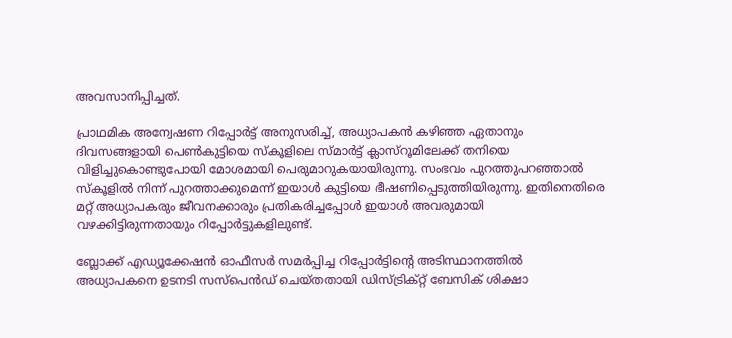അവസാനിപ്പിച്ചത്.

പ്രാഥമിക അന്വേഷണ റിപ്പോർട്ട് അനുസരിച്ച്, അധ്യാപകൻ കഴിഞ്ഞ ഏതാനും ദിവസങ്ങളായി പെൺകുട്ടിയെ സ്‌കൂളിലെ സ്മാർട്ട് ക്ലാസ്‌റൂമിലേക്ക് തനിയെ വിളിച്ചുകൊണ്ടുപോയി മോശമായി പെരുമാറുകയായിരുന്നു. സംഭവം പുറത്തുപറഞ്ഞാൽ സ്‌കൂളിൽ നിന്ന് പുറത്താക്കുമെന്ന് ഇയാൾ കുട്ടിയെ ഭീഷണിപ്പെടുത്തിയിരുന്നു. ഇതിനെതിരെ മറ്റ് അധ്യാപകരും ജീവനക്കാരും പ്രതികരിച്ചപ്പോൾ ഇയാൾ അവരുമായി വഴക്കിട്ടിരുന്നതായും റിപ്പോർട്ടുകളിലുണ്ട്.

ബ്ലോക്ക് എഡ്യൂക്കേഷൻ ഓഫീസർ സമർപ്പിച്ച റിപ്പോർട്ടിന്റെ അടിസ്ഥാനത്തിൽ അധ്യാപകനെ ഉടനടി സസ്‌പെൻഡ് ചെയ്തതായി ഡിസ്ട്രിക്റ്റ് ബേസിക് ശിക്ഷാ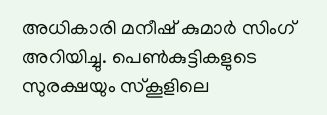അധികാരി മനീഷ് കുമാർ സിംഗ് അറിയിച്ചു. പെൺകുട്ടികളുടെ സുരക്ഷയും സ്‌കൂളിലെ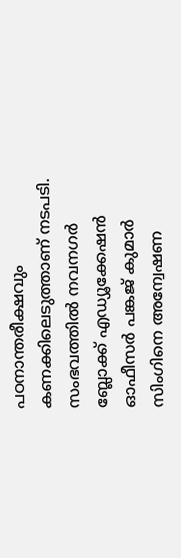പഠനാന്തരീക്ഷവും കണക്കിലെടുത്താണ് നടപടി. സംഭവത്തിൽ നവനഗർ ബ്ലോക്ക് എഡ്യൂക്കേഷൻ ഓഫീസർ പങ്കജ് കുമാർ സിംഗിനെ അന്വേഷണ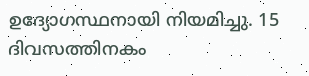ഉദ്യോഗസ്ഥനായി നിയമിച്ചു. 15 ദിവസത്തിനകം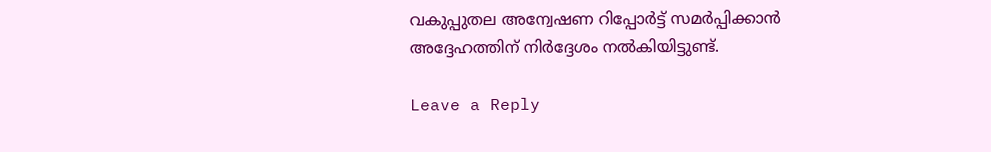വകുപ്പുതല അന്വേഷണ റിപ്പോർട്ട് സമർപ്പിക്കാൻ അദ്ദേഹത്തിന് നിർദ്ദേശം നൽകിയിട്ടുണ്ട്.

Leave a Reply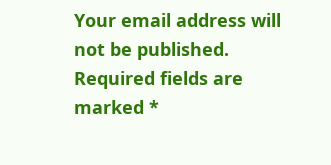Your email address will not be published. Required fields are marked *